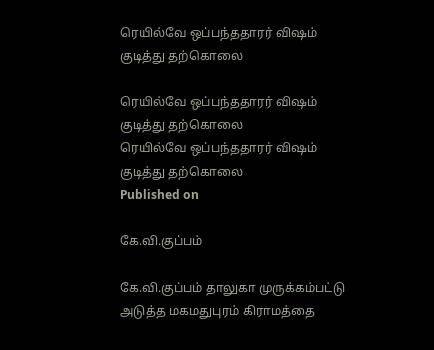ரெயில்வே ஒப்பந்ததாரர் விஷம் குடித்து தற்கொலை

ரெயில்வே ஒப்பந்ததாரர் விஷம் குடித்து தற்கொலை
ரெயில்வே ஒப்பந்ததாரர் விஷம் குடித்து தற்கொலை
Published on

கே.வி.குப்பம்

கே.வி.குப்பம் தாலுகா முருக்கம்பட்டு அடுத்த மகமதுபுரம் கிராமத்தை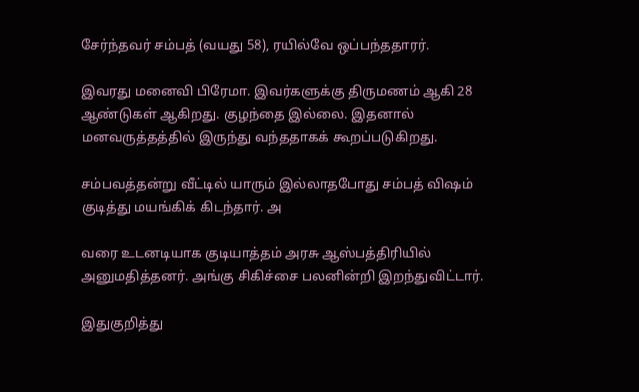சேர்ந்தவர் சம்பத் (வயது 58), ரயில்வே ஒப்பந்ததாரர்.

இவரது மனைவி பிரேமா. இவர்களுக்கு திருமணம் ஆகி 28 ஆண்டுகள் ஆகிறது. குழந்தை இல்லை. இதனால் மனவருத்தத்தில் இருந்து வந்ததாகக் கூறப்படுகிறது.

சம்பவத்தன்று வீட்டில் யாரும் இல்லாதபோது சம்பத் விஷம் குடித்து மயங்கிக் கிடந்தார். அ

வரை உடனடியாக குடியாத்தம் அரசு ஆஸ்பத்திரியில் அனுமதித்தனர். அங்கு சிகிச்சை பலனின்றி இறந்துவிட்டார்.

இதுகுறித்து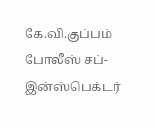கே.வி.குப்பம் போலீஸ் சப்-இன்ஸ்பெக்டர்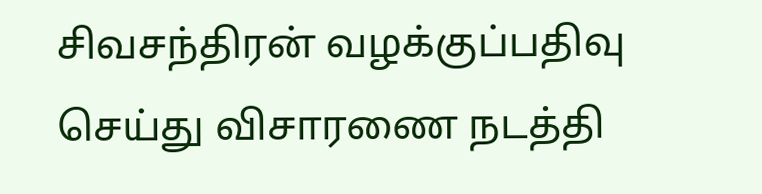சிவசந்திரன் வழக்குப்பதிவு செய்து விசாரணை நடத்தி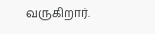வருகிறார்.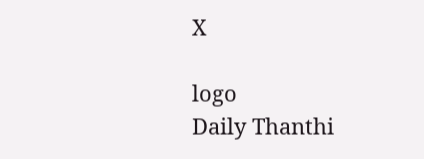X

logo
Daily Thanthi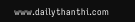www.dailythanthi.com